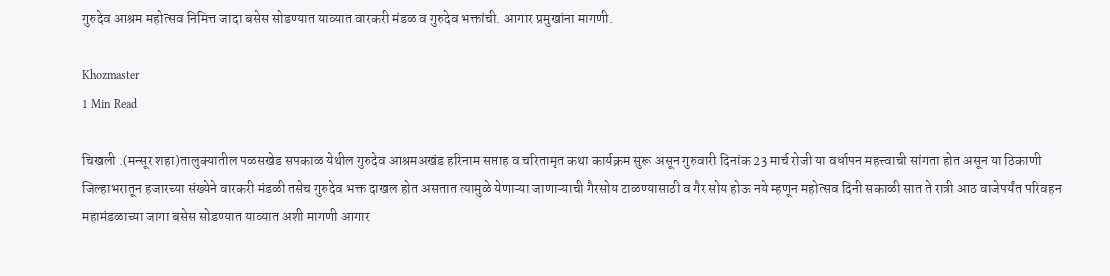गुरुदेव आश्रम महोत्सव निमित्त जादा बसेस सोडण्यात याव्यात वारकरी मंडळ व गुरुदेव भक्तांची. आगार प्रमुखांना मागणी.

Khozmaster
1 Min Read

चिखली .(मन्सूर शहा)तालुक्यातील पळसखेड सपकाळ येथील गुरुदेव आश्रमअखंड हरिनाम सप्ताह व चरितामृत कथा कार्यक्रम सुरू असून गुरुवारी दिनांक 23 मार्च रोजी या वर्धापन महत्त्वाची सांगता होत असून या ठिकाणी जिल्हाभरातून हजारच्या संख्येने वारकरी मंडळी तसेच गुरुदेव भक्त दाखल होत असतात त्यामुळे येणाऱ्या जाणाऱ्याची गैरसोय टाळण्यासाठी व गैर सोय होऊ नये म्हणून महोत्सव दिनी सकाळी सात ते रात्री आठ वाजेपर्यंत परिवहन महामंडळाच्या जागा बसेस सोडण्यात याव्यात अशी मागणी आगार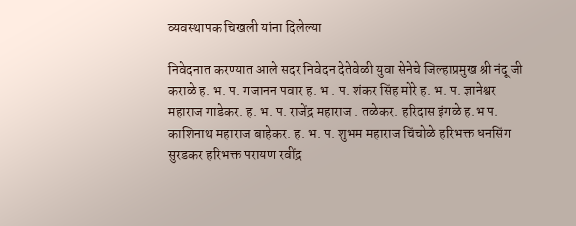व्यवस्थापक चिखली यांना दिलेल्या

निवेदनात करण्यात आले सदर निवेदन देतेवेळी युवा सेनेचे जिल्हाप्रमुख श्री नंदू जी कराळे ह. भ. प. गजानन पवार ह. भ . प. शंकर सिंह मोरे ह. भ. प. ज्ञानेश्वर महाराज गाडेकर. ह. भ. प. राजेंद्र महाराज . तळेकर. हरिदास इंगळे ह.भ प. काशिनाथ महाराज बाहेकर. ह. भ. प. शुभम महाराज चिंचोळे हरिभक्त धनसिंग सुरडकर हरिभक्त परायण रवींद्र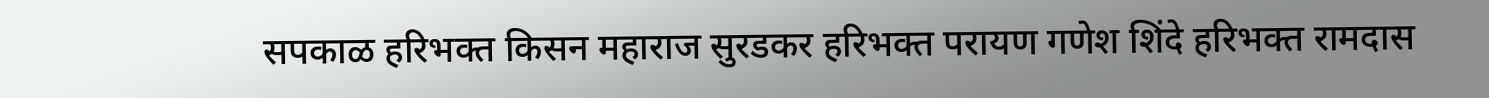सपकाळ हरिभक्त किसन महाराज सुरडकर हरिभक्त परायण गणेश शिंदे हरिभक्त रामदास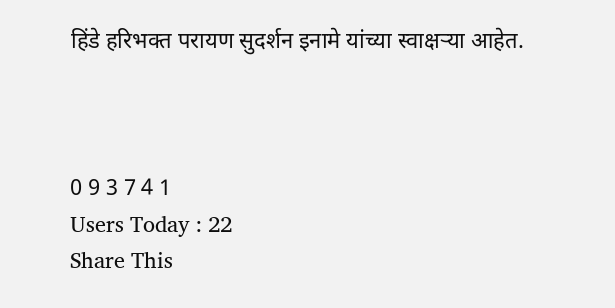हिंडे हरिभक्त परायण सुदर्शन इनामे यांच्या स्वाक्षऱ्या आहेत.



0 9 3 7 4 1
Users Today : 22
Share This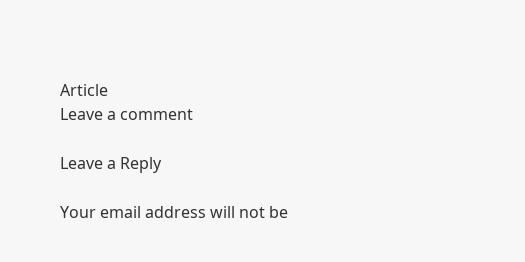Article
Leave a comment

Leave a Reply

Your email address will not be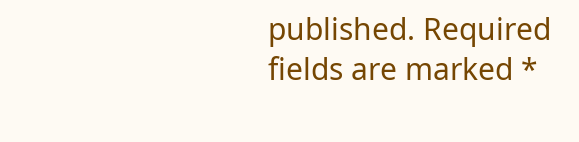published. Required fields are marked *